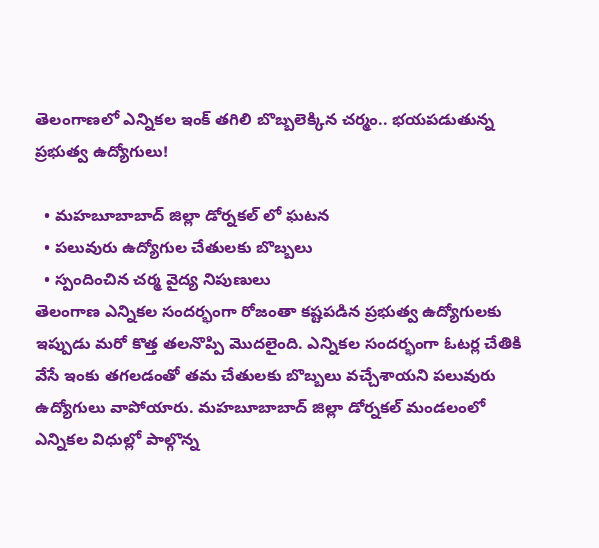తెలంగాణలో ఎన్నికల ఇంక్ తగిలి బొబ్బలెక్కిన చర్మం.. భయపడుతున్న ప్రభుత్వ ఉద్యోగులు!

  • మహబూబాబాద్ జిల్లా డోర్నకల్ లో ఘటన
  • పలువురు ఉద్యోగుల చేతులకు బొబ్బలు
  • స్పందించిన చర్మ వైద్య నిపుణులు
తెలంగాణ ఎన్నికల సందర్భంగా రోజంతా కష్టపడిన ప్రభుత్వ ఉద్యోగులకు ఇప్పుడు మరో కొత్త తలనొప్పి మొదలైంది. ఎన్నికల సందర్భంగా ఓటర్ల చేతికి వేసే ఇంకు తగలడంతో తమ చేతులకు బొబ్బలు వచ్చేశాయని పలువురు ఉద్యోగులు వాపోయారు. మహబూబాబాద్ జిల్లా డోర్నకల్ మండలంలో ఎన్నికల విధుల్లో పాల్గొన్న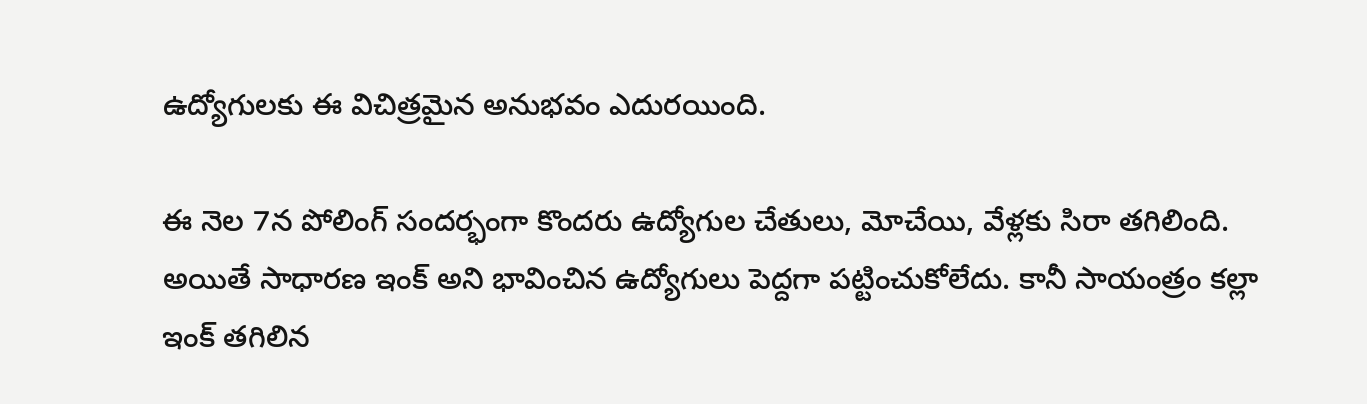ఉద్యోగులకు ఈ విచిత్రమైన అనుభవం ఎదురయింది.

ఈ నెల 7న పోలింగ్ సందర్భంగా కొందరు ఉద్యోగుల చేతులు, మోచేయి, వేళ్లకు సిరా తగిలింది. అయితే సాధారణ ఇంక్ అని భావించిన ఉద్యోగులు పెద్దగా పట్టించుకోలేదు. కానీ సాయంత్రం కల్లా ఇంక్ తగిలిన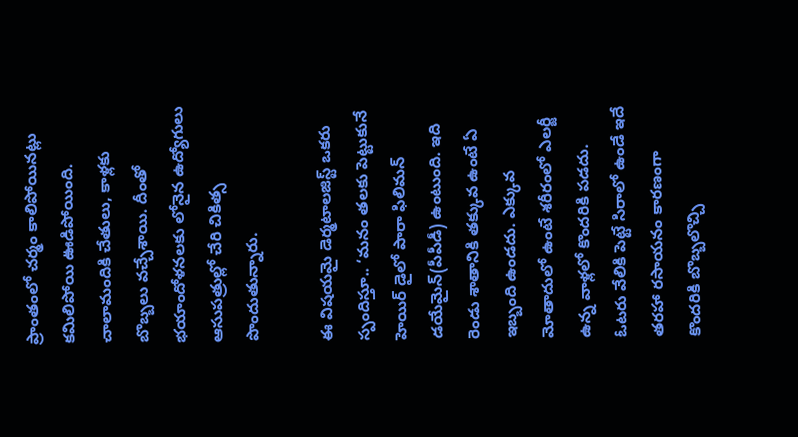ప్రాంతంలో చర్మం కాలిపోయినట్లు కమిలిపోయి ఊడిపోయింది. చాలామందికి చేతులు, కాళ్లకు బొబ్బలు వచ్చేశాయి. దీంతో భయాందోళనలకు లోనైన ఉద్యోగులు ఆసుపత్రుల్లో చేరి చికిత్స పొందుతున్నారు.

ఈ విషయమై డెర్మటాలజిస్ట్ ఒకరు స్పందిస్తూ.. ‘మనం తలకు పెట్టుకునే హెయిర్‌ డైలో పారా ఫిలిమన్‌ డయేమైన్‌(పీపీడీ) ఉంటుంది. ఇది రెండు శాతానికి తక్కువ ఉంటే ఏ ఇబ్బంది ఉండదు. ఎక్కువ మోతాదులో ఉంటే శరీరంలో ఎలర్జీ ఉన్న వాళ్లలో కొందరికి పడదు. ఓటరు వేలికి పెట్టే సిరాలో ఉండే ఇదే తరహా రసాయనం కారణంగా కొందరికి బొబ్బలొచ్చి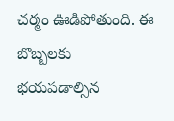చర్మం ఊడిపోతుంది. ఈ బొబ్బలకు భయపడాల్సిన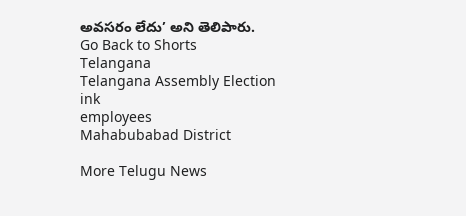అవసరం లేదు’ అని తెలిపారు.
Go Back to Shorts
Telangana
Telangana Assembly Election
ink
employees
Mahabubabad District

More Telugu News